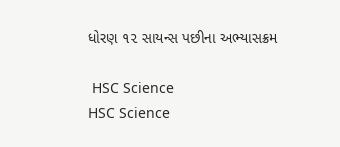ધોરણ ૧૨ સાયન્સ પછીના અભ્યાસક્રમ

 HSC Science
HSC Science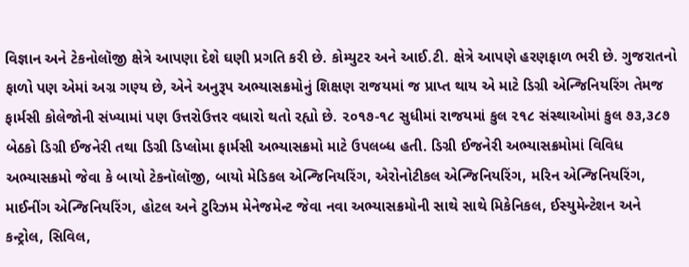વિજ્ઞાન અને ટેકનોલૉજી ક્ષેત્રે આપણા દેશે ઘણી પ્રગતિ કરી છે. કોમ્યુટર અને આઈ.ટી. ક્ષેત્રે આપણે હરણફાળ ભરી છે. ગુજરાતનો ફાળો પણ એમાં અગ્ર ગણ્ય છે, એને અનુરૂપ અભ્યાસક્રમોનું શિક્ષણ રાજયમાં જ પ્રાપ્ત થાય એ માટે ડિગ્રી એન્જિનિયરિંગ તેમજ ફાર્મસી કોલેજોની સંખ્યામાં પણ ઉત્તરોઉત્તર વધારો થતો રહ્યો છે. ૨૦૧૭-૧૮ સુધીમાં રાજયમાં કુલ ૨૧૮ સંસ્થાઓમાં કુલ ૭૩,૩૮૭ બેઠકો ડિગ્રી ઈજનેરી તથા ડિગ્રી ડિપ્લોમા ફાર્મસી અભ્યાસક્રમો માટે ઉપલબ્ધ હતી. ડિગ્રી ઈજનેરી અભ્યાસક્રમોમાં વિવિધ અભ્યાસક્રમો જેવા કે બાયો ટેકનૉલૉજી, બાયો મેડિકલ એન્જિનિયરિંગ, એરોનોટીકલ એન્જિનિયરિંગ, મરિન એન્જિનિયરિંગ, માઈનીંગ એન્જિનિયરિંગ, હોટલ અને ટુરિઝમ મેનેજમેન્ટ જેવા નવા અભ્યાસક્રમોની સાથે સાથે મિકેનિકલ, ઈસ્યુમેન્ટેશન અને કન્ટ્રોલ, સિવિલ,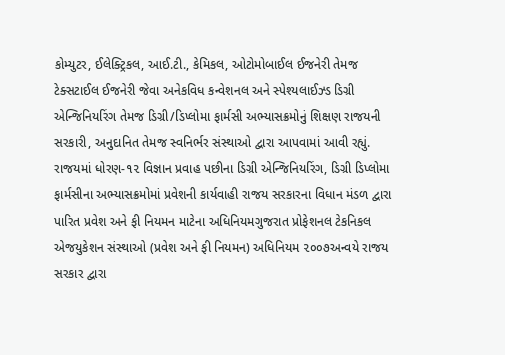કોમ્યુટર, ઈલેક્ટ્રિકલ, આઈ.ટી., કેમિકલ, ઓટોમોબાઈલ ઈજનેરી તેમજ ટેક્સટાઈલ ઈજનેરી જેવા અનેકવિધ કન્વેશનલ અને સ્પેશ્યલાઈઝ્ડ ડિગ્રી એન્જિનિયરિંગ તેમજ ડિગ્રી/ડિપ્લોમા ફાર્મસી અભ્યાસક્રમોનું શિક્ષણ રાજયની સરકારી, અનુદાનિત તેમજ સ્વનિર્ભર સંસ્થાઓ દ્વારા આપવામાં આવી રહ્યું.
રાજયમાં ધોરણ-૧૨ વિજ્ઞાન પ્રવાહ પછીના ડિગ્રી એન્જિનિયરિંગ, ડિગ્રી ડિપ્લોમા ફાર્મસીના અભ્યાસક્રમોમાં પ્રવેશની કાર્યવાહી રાજય સરકારના વિધાન મંડળ દ્વારા પારિત પ્રવેશ અને ફી નિયમન માટેના અધિનિયમગુજરાત પ્રોફેશનલ ટેકનિકલ એજયુકેશન સંસ્થાઓ (પ્રવેશ અને ફી નિયમન) અધિનિયમ ૨૦૦૭અન્વયે રાજય સરકાર દ્વારા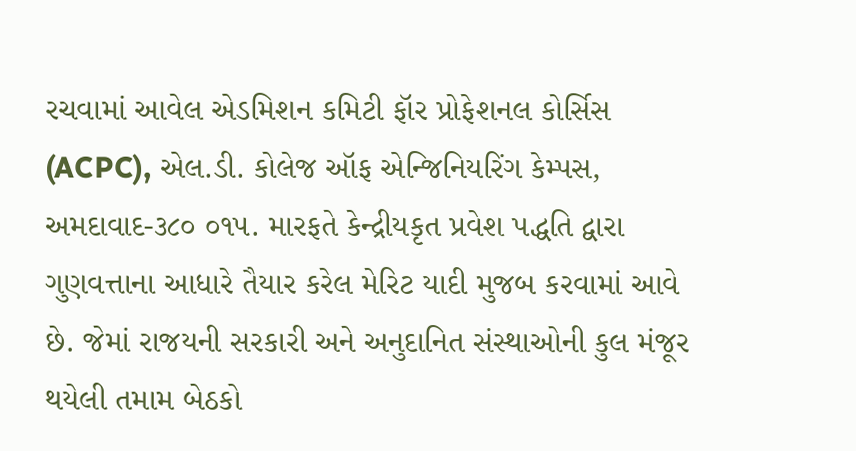રચવામાં આવેલ એડમિશન કમિટી ફૉર પ્રોફેશનલ કોર્સિસ (ACPC), એલ.ડી. કોલેજ ઑફ એન્જિનિયરિંગ કેમ્પસ, અમદાવાદ-૩૮૦ ૦૧૫. મારફતે કેન્દ્રીયકૃત પ્રવેશ પદ્ધતિ દ્વારા ગુણવત્તાના આધારે તૈયાર કરેલ મેરિટ યાદી મુજબ કરવામાં આવે છે. જેમાં રાજયની સરકારી અને અનુદાનિત સંસ્થાઓની કુલ મંજૂર થયેલી તમામ બેઠકો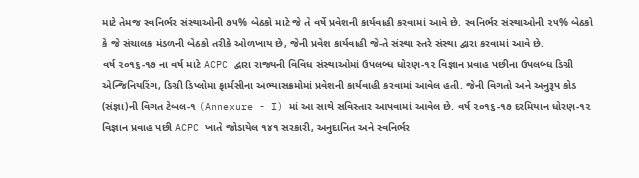માટે તેમજ સ્વનિર્ભર સંસ્થાઓની ૭૫% બેઠકો માટે જે તે વર્ષે પ્રવેશની કાર્યવાહી કરવામાં આવે છે. સ્વનિર્ભર સંસ્થાઓની ૨૫% બેઠકો કે જે સંચાલક મંડળની બેઠકો તરીકે ઓળખાય છે, જેની પ્રવેશ કાર્યવાહી જે-તે સંસ્થા સ્તરે સંસ્થા દ્વારા કરવામાં આવે છે.
વર્ષ ૨૦૧૬-૧૭ ના વર્ષ માટે ACPC દ્વારા રાજ્યની વિવિધ સંસ્થાઓમાં ઉપલબ્ધ ધોરણ-૧૨ વિજ્ઞાન પ્રવાહ પછીના ઉપલબ્ધ ડિગ્રી એન્જિનિયરિંગ, ડિગ્રી ડિપ્લોમા ફાર્મસીના અભ્યાસક્રમોમાં પ્રવેશની કાર્યવાહી કરવામાં આવેલ હતી. જેની વિગતો અને અનુરૂપ કોડ (સંજ્ઞા)ની વિગત ટેબલ-૧ (Annexure - I) માં આ સાથે સવિસ્તાર આપવામાં આવેલ છે. વર્ષ ૨૦૧૬-૧૭ દરમિયાન ધોરણ-૧૨ વિજ્ઞાન પ્રવાહ પછી ACPC ખાતે જોડાયેલ ૧૪૧ સરકારી, અનુદાનિત અને સ્વનિર્ભર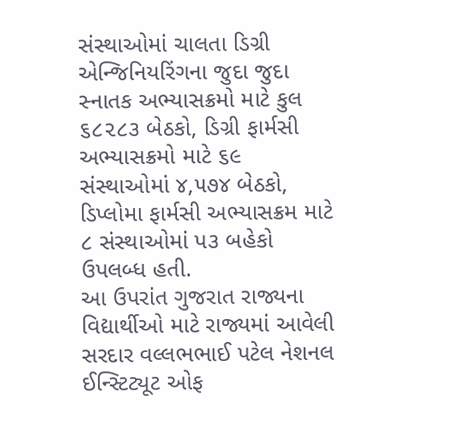સંસ્થાઓમાં ચાલતા ડિગ્રી એન્જિનિયરિંગના જુદા જુદા સ્નાતક અભ્યાસક્રમો માટે કુલ ૬૮૨૮૩ બેઠકો, ડિગ્રી ફાર્મસી અભ્યાસક્રમો માટે ૬૯ સંસ્થાઓમાં ૪,૫૭૪ બેઠકો, ડિપ્લોમા ફાર્મસી અભ્યાસક્રમ માટે ૮ સંસ્થાઓમાં પ૩ બહેકો ઉપલબ્ધ હતી.
આ ઉપરાંત ગુજરાત રાજ્યના વિદ્યાર્થીઓ માટે રાજ્યમાં આવેલી સરદાર વલ્લભભાઈ પટેલ નેશનલ ઈન્સ્ટિટ્યૂટ ઓફ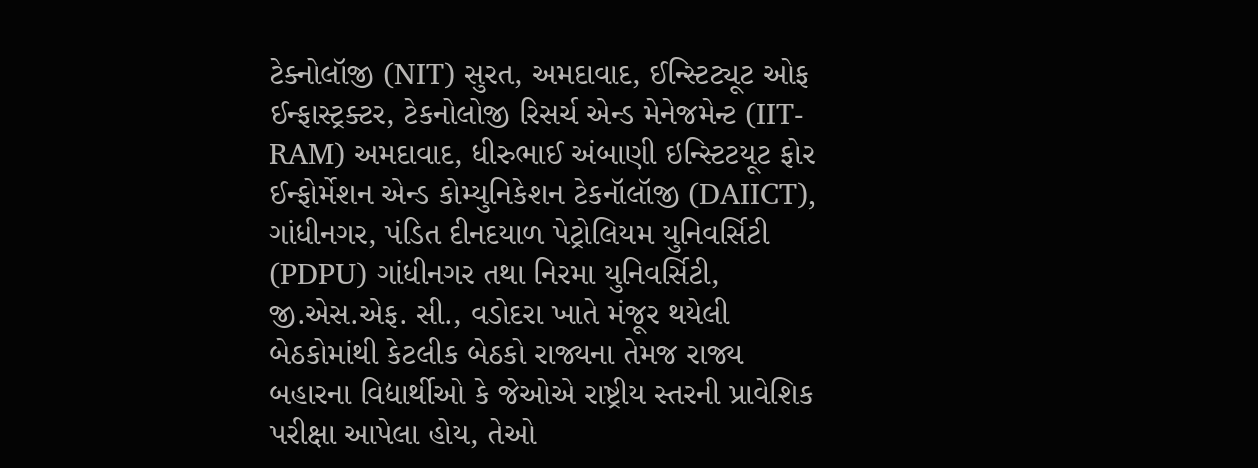ટેક્નોલૉજી (NIT) સુરત, અમદાવાદ, ઈન્સ્ટિટ્યૂટ ઓફ ઈન્ફાસ્ટ્રક્ટર, ટેકનોલોજી રિસર્ચ એન્ડ મેનેજમેન્ટ (IIT-RAM) અમદાવાદ, ધીરુભાઈ અંબાણી ઇન્સ્ટિટયૂટ ફોર ઈન્ફોર્મેશન એન્ડ કોમ્યુનિકેશન ટેકનૉલૉજી (DAIICT), ગાંધીનગર, પંડિત દીનદયાળ પેટ્રોલિયમ યુનિવર્સિટી (PDPU) ગાંધીનગર તથા નિરમા યુનિવર્સિટી, જી.એસ.એફ. સી., વડોદરા ખાતે મંજૂર થયેલી બેઠકોમાંથી કેટલીક બેઠકો રાજ્યના તેમજ રાજ્ય બહારના વિદ્યાર્થીઓ કે જેઓએ રાષ્ટ્રીય સ્તરની પ્રાવેશિક પરીક્ષા આપેલા હોય, તેઓ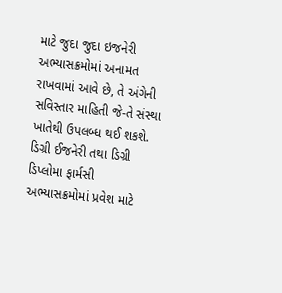માટે જુદા જુદા ઇજનેરી અભ્યાસક્રમોમાં અનામત રાખવામાં આવે છે, તે અંગેની સવિસ્તાર માહિતી જે-તે સંસ્થા ખાતેથી ઉપલબ્ધ થઈ શકશે.
ડિગ્રી ઈજનેરી તથા ડિગ્રી ડિપ્લોમા ફાર્મસી અભ્યાસક્રમોમાં પ્રવેશ માટે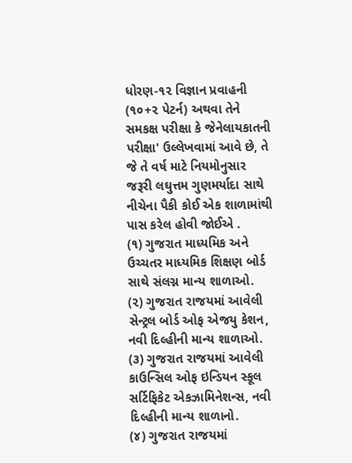ધોરણ-૧૨ વિજ્ઞાન પ્રવાહની (૧૦+૨ પેટર્ન) અથવા તેને સમકક્ષ પરીક્ષા કે જેનેલાયકાતની પરીક્ષા' ઉલ્લેખવામાં આવે છે, તે જે તે વર્ષ માટે નિયમોનુસાર જરૂરી લઘુત્તમ ગુણમર્યાદા સાથે નીચેના પૈકી કોઈ એક શાળામાંથી પાસ કરેલ હોવી જોઈએ .
(૧) ગુજરાત માધ્યમિક અને ઉચ્ચતર માધ્યમિક શિક્ષણ બોર્ડ સાથે સંલગ્ન માન્ય શાળાઓ.
(૨) ગુજરાત રાજયમાં આવેલી સેન્ટ્રલ બોર્ડ ઓફ એજયુ કેશન, નવી દિલ્હીની માન્ય શાળાઓ.
(૩) ગુજરાત રાજયમાં આવેલી કાઉન્સિલ ઓફ ઇન્ડિયન સ્કૂલ સર્ટિફિકેટ એકઝામિનેશન્સ, નવી દિલ્હીની માન્ય શાળાનો.
(૪) ગુજરાત રાજયમાં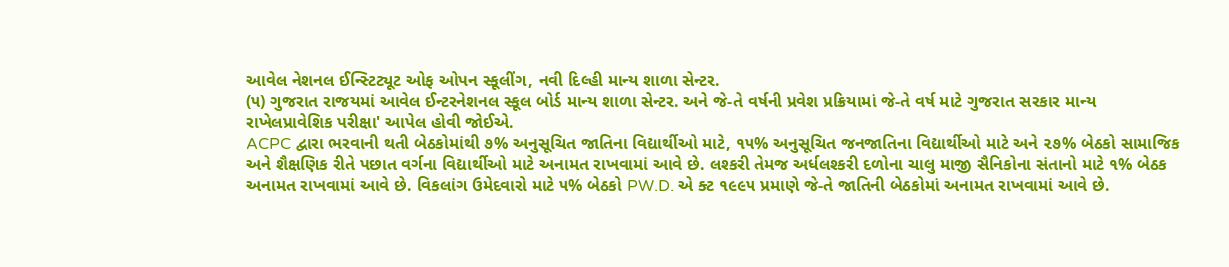આવેલ નેશનલ ઈન્સ્ટિટ્યૂટ ઓફ ઓપન સ્કૂલીંગ, નવી દિલ્હી માન્ય શાળા સેન્ટર.
(૫) ગુજરાત રાજયમાં આવેલ ઈન્ટરનેશનલ સ્કૂલ બોર્ડ માન્ય શાળા સેન્ટર. અને જે-તે વર્ષની પ્રવેશ પ્રક્રિયામાં જે-તે વર્ષ માટે ગુજરાત સરકાર માન્ય રાખેલપ્રાવેશિક પરીક્ષા' આપેલ હોવી જોઈએ.
ACPC દ્વારા ભરવાની થતી બેઠકોમાંથી ૭% અનુસૂચિત જાતિના વિદ્યાર્થીઓ માટે, ૧૫% અનુસૂચિત જનજાતિના વિદ્યાર્થીઓ માટે અને ૨૭% બેઠકો સામાજિક અને શૈક્ષણિક રીતે પછાત વર્ગના વિદ્યાર્થીઓ માટે અનામત રાખવામાં આવે છે. લશ્કરી તેમજ અર્ધલશ્કરી દળોના ચાલુ માજી સૈનિકોના સંતાનો માટે ૧% બેઠક અનામત રાખવામાં આવે છે. વિકલાંગ ઉમેદવારો માટે ૫% બેઠકો PW.D. એ ક્ટ ૧૯૯૫ પ્રમાણે જે-તે જાતિની બેઠકોમાં અનામત રાખવામાં આવે છે.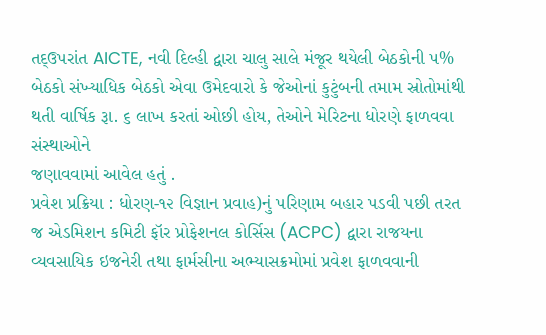તદ્ઉપરાંત AICTE, નવી દિલ્હી દ્વારા ચાલુ સાલે મંજૂર થયેલી બેઠકોની ૫% બેઠકો સંખ્યાધિક બેઠકો એવા ઉમેદવારો કે જેઓનાં કુટુંબની તમામ સ્રોતોમાંથી થતી વાર્ષિક રૂા. ૬ લાખ કરતાં ઓછી હોય, તેઓને મેરિટના ધોરણે ફાળવવા સંસ્થાઓને
જણાવવામાં આવેલ હતું .
પ્રવેશ પ્રક્રિયા : ધોરણ-૧૨ વિજ્ઞાન પ્રવાહ)નું પરિણામ બહાર પડવી પછી તરત જ એડમિશન કમિટી ફૉર પ્રોફેશનલ કોર્સિસ (ACPC) દ્વારા રાજયના વ્યવસાયિક ઇજનેરી તથા ફાર્મસીના અભ્યાસક્રમોમાં પ્રવેશ ફાળવવાની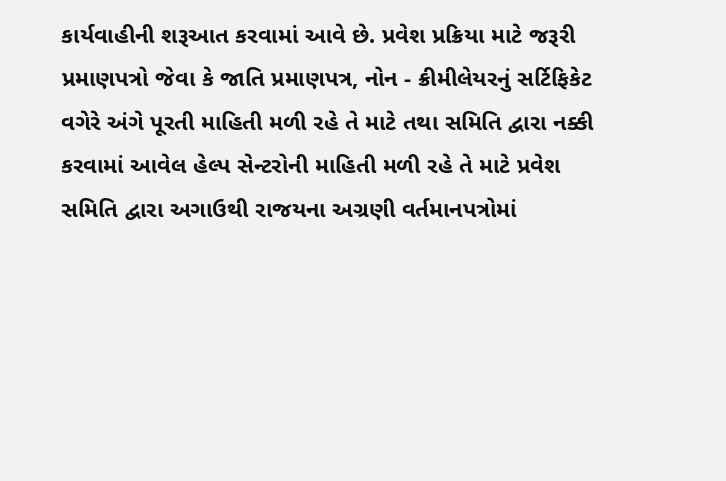કાર્યવાહીની શરૂઆત કરવામાં આવે છે. પ્રવેશ પ્રક્રિયા માટે જરૂરી પ્રમાણપત્રો જેવા કે જાતિ પ્રમાણપત્ર, નોન - ક્રીમીલેયરનું સર્ટિફિકેટ વગેરે અંગે પૂરતી માહિતી મળી રહે તે માટે તથા સમિતિ દ્વારા નક્કી કરવામાં આવેલ હેલ્પ સેન્ટરોની માહિતી મળી રહે તે માટે પ્રવેશ સમિતિ દ્વારા અગાઉથી રાજયના અગ્રણી વર્તમાનપત્રોમાં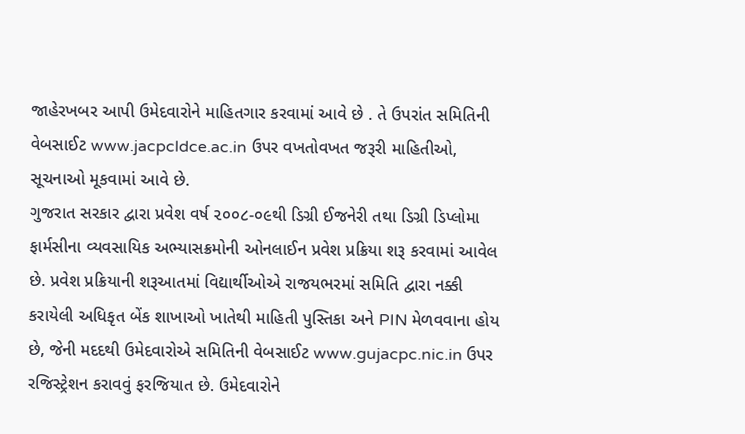જાહેરખબર આપી ઉમેદવારોને માહિતગાર કરવામાં આવે છે . તે ઉપરાંત સમિતિની વેબસાઈટ www.jacpcldce.ac.in ઉપર વખતોવખત જરૂરી માહિતીઓ, સૂચનાઓ મૂકવામાં આવે છે.
ગુજરાત સરકાર દ્વારા પ્રવેશ વર્ષ ૨૦૦૮-૦૯થી ડિગ્રી ઈજનેરી તથા ડિગ્રી ડિપ્લોમા ફાર્મસીના વ્યવસાયિક અભ્યાસક્રમોની ઓનલાઈન પ્રવેશ પ્રક્રિયા શરૂ કરવામાં આવેલ છે. પ્રવેશ પ્રક્રિયાની શરૂઆતમાં વિદ્યાર્થીઓએ રાજયભરમાં સમિતિ દ્વારા નક્કી કરાયેલી અધિકૃત બેંક શાખાઓ ખાતેથી માહિતી પુસ્તિકા અને PIN મેળવવાના હોય છે, જેની મદદથી ઉમેદવારોએ સમિતિની વેબસાઈટ www.gujacpc.nic.in ઉપર રજિસ્ટ્રેશન કરાવવું ફરજિયાત છે. ઉમેદવારોને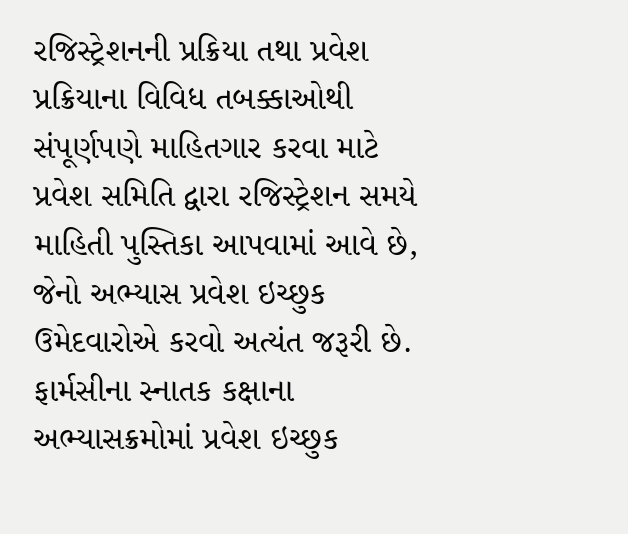રજિસ્ટ્રેશનની પ્રક્રિયા તથા પ્રવેશ પ્રક્રિયાના વિવિધ તબક્કાઓથી સંપૂર્ણપણે માહિતગાર કરવા માટે પ્રવેશ સમિતિ દ્વારા રજિસ્ટ્રેશન સમયે માહિતી પુસ્તિકા આપવામાં આવે છે, જેનો અભ્યાસ પ્રવેશ ઇચ્છુક ઉમેદવારોએ કરવો અત્યંત જરૂરી છે.
ફાર્મસીના સ્નાતક કક્ષાના અભ્યાસક્રમોમાં પ્રવેશ ઇચ્છુક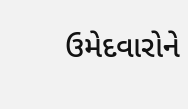ઉમેદવારોને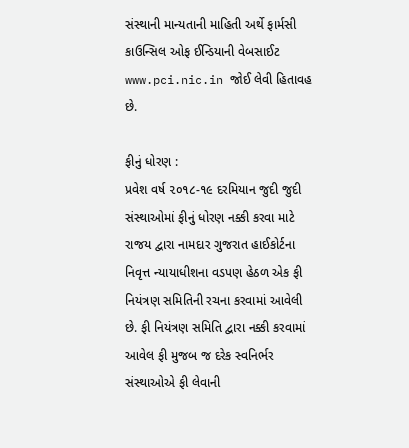સંસ્થાની માન્યતાની માહિતી અર્થે ફાર્મસી કાઉન્સિલ ઓફ ઈન્ડિયાની વેબસાઈટ www.pci.nic.in જોઈ લેવી હિતાવહ છે.

ફીનું ધોરણ :
પ્રવેશ વર્ષ ૨૦૧૮-૧૯ દરમિયાન જુદી જુદી સંસ્થાઓમાં ફીનું ધોરણ નક્કી કરવા માટે રાજય દ્વારા નામદાર ગુજરાત હાઈકોર્ટના નિવૃત્ત ન્યાયાધીશના વડપણ હેઠળ એક ફી નિયંત્રણ સમિતિની રચના કરવામાં આવેલી છે. ફી નિયંત્રણ સમિતિ દ્વારા નક્કી કરવામાં આવેલ ફી મુજબ જ દરેક સ્વનિર્ભર સંસ્થાઓએ ફી લેવાની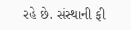રહે છે. સંસ્થાની ફી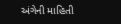અંગેની માહિતી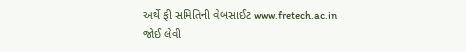અર્થે ફી સમિતિની વેબસાઈટ www.fretech.ac.in જોઈ લેવી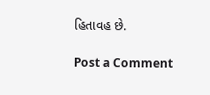હિતાવહ છે.

Post a Comment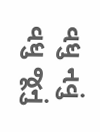વધુ નવું વધુ જૂનું